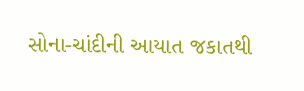સોના-ચાંદીની આયાત જકાતથી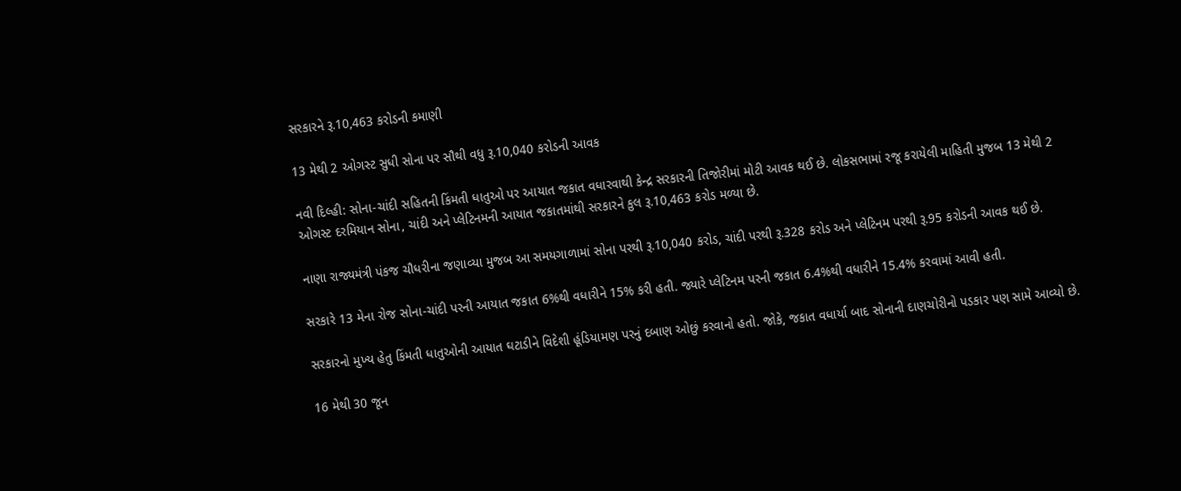સરકારને રૂ.10,463 કરોડની કમાણી

13 મેથી 2 ઓગસ્ટ સુધી સોના પર સૌથી વધુ રૂ.10,040 કરોડની આવક

નવી દિલ્હી: સોના-ચાંદી સહિતની કિંમતી ધાતુઓ પર આયાત જકાત વધારવાથી કેન્દ્ર સરકારની તિજોરીમાં મોટી આવક થઈ છે. લોકસભામાં રજૂ કરાયેલી માહિતી મુજબ 13 મેથી 2 ઓગસ્ટ દરમિયાન સોના, ચાંદી અને પ્લેટિનમની આયાત જકાતમાંથી સરકારને કુલ રૂ.10,463 કરોડ મળ્યા છે.

નાણા રાજ્યમંત્રી પંકજ ચૌધરીના જણાવ્યા મુજબ આ સમયગાળામાં સોના પરથી રૂ.10,040 કરોડ, ચાંદી પરથી રૂ.328 કરોડ અને પ્લેટિનમ પરથી રૂ.95 કરોડની આવક થઈ છે.

સરકારે 13 મેના રોજ સોના-ચાંદી પરની આયાત જકાત 6%થી વધારીને 15% કરી હતી. જ્યારે પ્લેટિનમ પરની જકાત 6.4%થી વધારીને 15.4% કરવામાં આવી હતી.

સરકારનો મુખ્ય હેતુ કિંમતી ધાતુઓની આયાત ઘટાડીને વિદેશી હૂંડિયામણ પરનું દબાણ ઓછું કરવાનો હતો. જોકે, જકાત વધાર્યા બાદ સોનાની દાણચોરીનો પડકાર પણ સામે આવ્યો છે.

16 મેથી 30 જૂન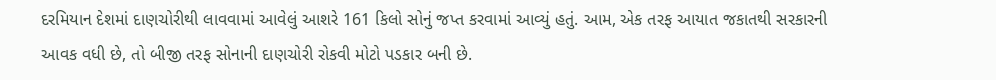દરમિયાન દેશમાં દાણચોરીથી લાવવામાં આવેલું આશરે 161 કિલો સોનું જપ્ત કરવામાં આવ્યું હતું. આમ, એક તરફ આયાત જકાતથી સરકારની આવક વધી છે, તો બીજી તરફ સોનાની દાણચોરી રોકવી મોટો પડકાર બની છે.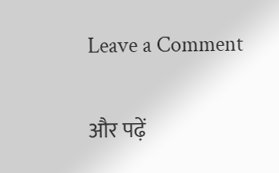Leave a Comment

और पढ़ें